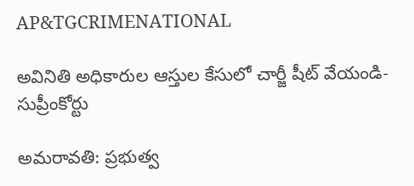AP&TGCRIMENATIONAL

అవినితి అధికారుల ఆస్తుల కేసులో చార్జీ షీట్ వేయండి-సుప్రీంకోర్టు

అమరావతి: ప్రభుత్వ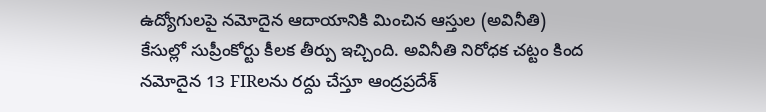ఉద్యోగులపై నమోదైన ఆదాయానికి మించిన ఆస్తుల (అవినీతి) కేసుల్లో సుప్రీంకోర్టు కీలక తీర్పు ఇచ్చింది. అవినీతి నిరోధక చట్టం కింద నమోదైన 13 FIRలను రద్దు చేస్తూ ఆంద్రప్రదేశ్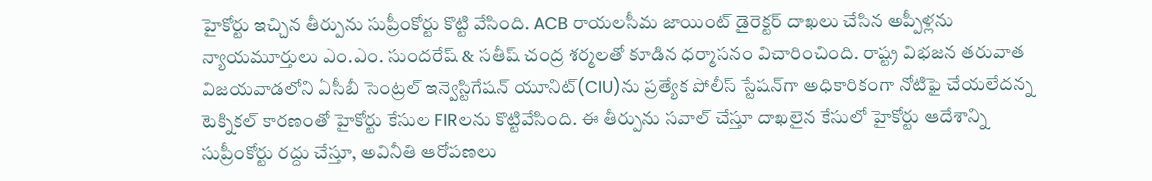హైకోర్టు ఇచ్చిన తీర్పును సుప్రీంకోర్టు కొట్టి వేసింది. ACB రాయలసీమ జాయింట్ డైరెక్టర్ దాఖలు చేసిన అప్పీళ్లను న్యాయమూర్తులు ఎం.ఎం. సుందరేష్ & సతీష్ చంద్ర శర్మలతో కూడిన ధర్మాసనం విచారించింది. రాష్ట్ర విభజన తరువాత విజయవాడలోని ఏసీబీ సెంట్రల్ ఇన్వెస్టిగేషన్ యూనిట్(CIU)ను ప్రత్యేక పోలీస్ స్టేషన్‌గా అధికారికంగా నోటిఫై చేయలేదన్న టెక్నికల్ కారణంతో హైకోర్టు కేసుల FIRలను కొట్టివేసింది. ఈ తీర్పును సవాల్ చేస్తూ దాఖలైన కేసులో హైకోర్టు ఆదేశాన్ని సుప్రీంకోర్టు రద్దు చేస్తూ, అవినీతి ఆరోపణలు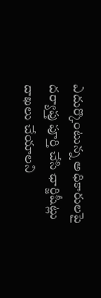ఎదుర్కొంటున్న అధికారులపై దర్యాప్తు పూర్తి చేసి ఛార్జిషీట్లు దాఖలు చేయాలని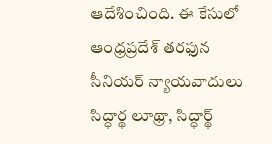ఆదేశించింది. ఈ కేసులో ఆంధ్రప్రదేశ్ తరఫున సీనియర్ న్యాయవాదులు సిద్ధార్థ లూథ్రా, సిద్ధార్థ్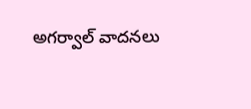అగర్వాల్ వాదనలు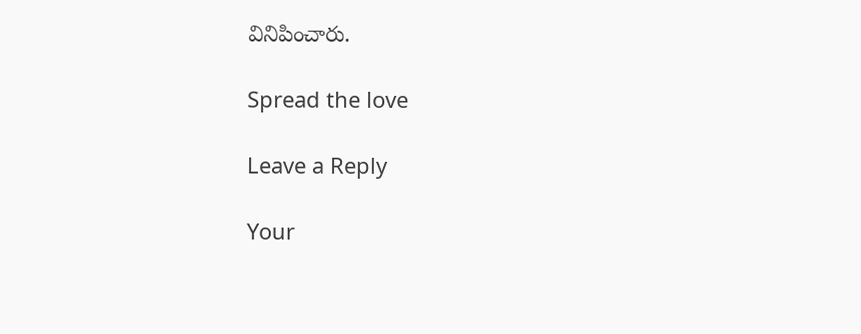వినిపించారు.

Spread the love

Leave a Reply

Your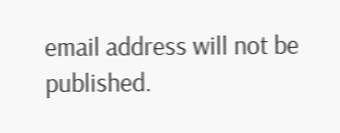email address will not be published.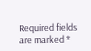Required fields are marked *